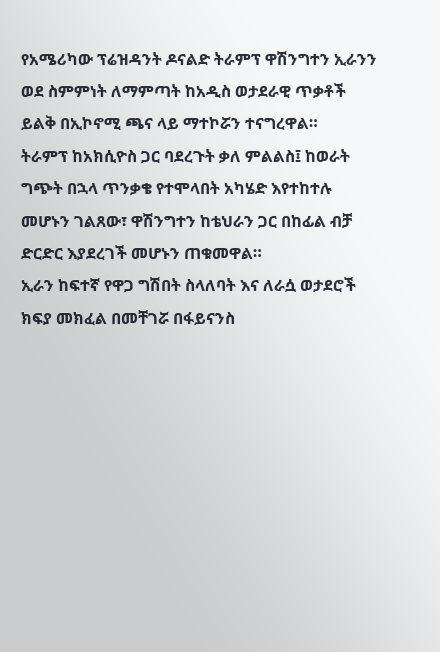የአሜሪካው ፕሬዝዳንት ዶናልድ ትራምፕ ዋሽንግተን ኢራንን ወደ ስምምነት ለማምጣት ከአዲስ ወታደራዊ ጥቃቶች ይልቅ በኢኮኖሚ ጫና ላይ ማተኮሯን ተናግረዋል።
ትራምፕ ከአክሲዮስ ጋር ባደረጉት ቃለ ምልልስ፤ ከወራት ግጭት በኋላ ጥንቃቄ የተሞላበት አካሄድ እየተከተሉ መሆኑን ገልጸው፣ ዋሽንግተን ከቴህራን ጋር በከፊል ብቻ ድርድር እያደረገች መሆኑን ጠቁመዋል።
ኢራን ከፍተኛ የዋጋ ግሽበት ስላለባት እና ለራሷ ወታደሮች ክፍያ መክፈል በመቸገሯ በፋይናንስ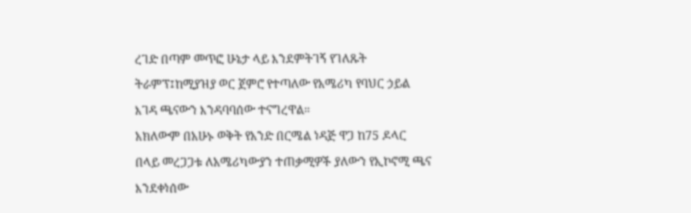ረገድ በጣም መጥፎ ሁኔታ ላይ እንደምትገኝ የገለጹት ትራምፕ፤ከሚያዝያ ወር ጀምሮ የተጣለው የአሜሪካ የባህር ኃይል እገዳ ጫናውን እንዳባባሰው ተናግረዋል።
አክለውም በአሁኑ ወቅት የአንድ በርሜል ነዳጅ ዋጋ ከ75 ዶላር በላይ መረጋጋቱ ለአሜሪካውያን ተጠቃሚዎች ያለውን የኢኮኖሚ ጫና እንደቀነሰው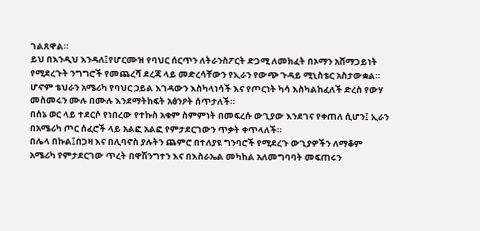ገልጸዋል።
ይህ በእንዲህ እንዳለ፤የሆርሙዝ የባህር ሰርጥን ለትራንስፖርት ድጋሚ ለመክፈት በኦማን አሸማጋይነት የሚደረጉት ንግግሮች የመጨረሻ ደረጃ ላይ መድረሳቸውን የኢራን የውጭ ጉዳይ ሚኒስቴር አስታውቋል።
ሆኖም ቴህራን አሜሪካ የባህር ኃይል እገዳውን እስካላነሳች እና የጦርነት ካሳ እስካልከፈለች ድረስ የውሃ መስመሩን ሙሉ በሙሉ እንደማትከፍት አፅንዖት ሰጥታለች።
በሰኔ ወር ላይ ተደርሶ የነበረው የተኩስ አቁም ስምምነት በመፍረሱ ውጊያው እንደገና የቀጠለ ሲሆን፤ ኢራን በአሜሪካ ጦር ሰፈሮች ላይ አልፎ አልፎ የምታደርገውን ጥቃት ቀጥላለች።
በሌላ በኩል፤በጋዛ እና በሊባኖስ ያሉትን ጨምሮ በተለያዩ ግንባሮች የሚደረጉ ውጊያዎችን ለማቆም አሜሪካ የምታደርገው ጥረት በዋሽንግተን እና በእስራኤል መካከል አለመግባባት መፍጠሩን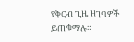የቅርብ ጊዜ ዘገባዎች ይጠቁማሉ።